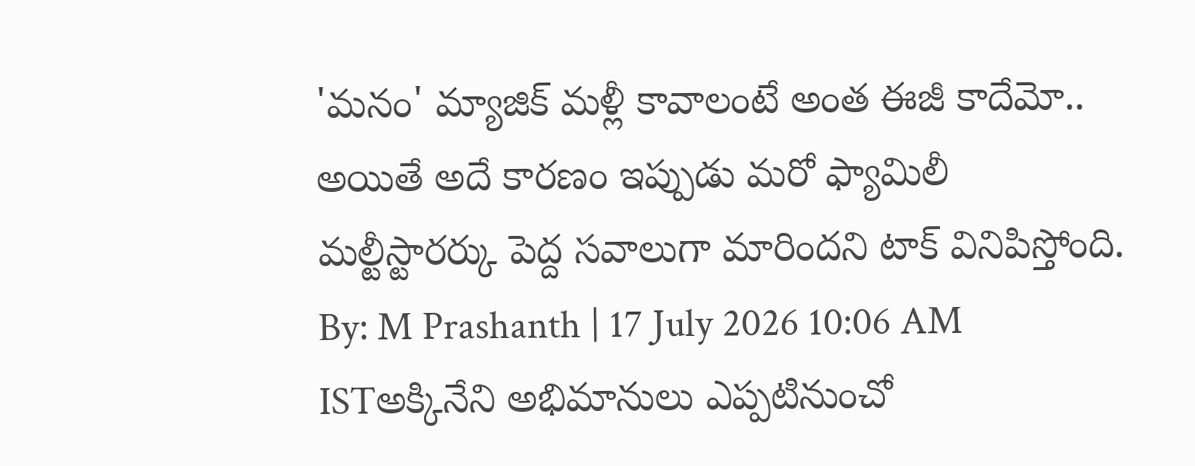'మనం' మ్యాజిక్ మళ్లీ కావాలంటే అంత ఈజీ కాదేమో..
అయితే అదే కారణం ఇప్పుడు మరో ఫ్యామిలీ మల్టీస్టారర్కు పెద్ద సవాలుగా మారిందని టాక్ వినిపిస్తోంది.
By: M Prashanth | 17 July 2026 10:06 AM ISTఅక్కినేని అభిమానులు ఎప్పటినుంచో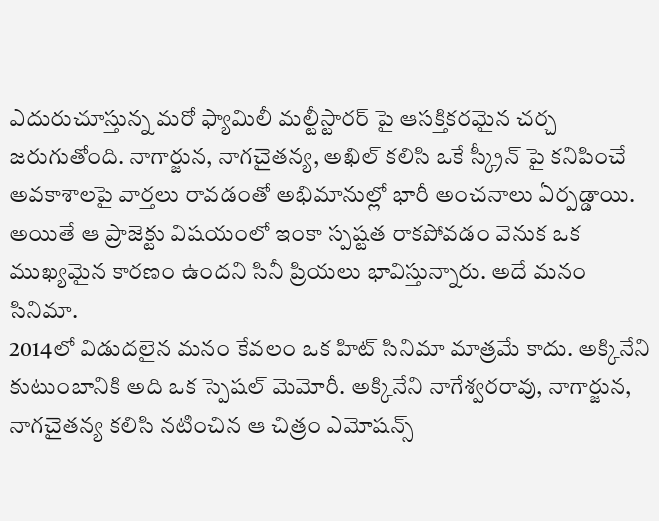ఎదురుచూస్తున్న మరో ఫ్యామిలీ మల్టీస్టారర్ పై ఆసక్తికరమైన చర్చ జరుగుతోంది. నాగార్జున, నాగచైతన్య, అఖిల్ కలిసి ఒకే స్క్రీన్ పై కనిపించే అవకాశాలపై వార్తలు రావడంతో అభిమానుల్లో భారీ అంచనాలు ఏర్పడ్డాయి. అయితే ఆ ప్రాజెక్టు విషయంలో ఇంకా స్పష్టత రాకపోవడం వెనుక ఒక ముఖ్యమైన కారణం ఉందని సినీ ప్రియలు భావిస్తున్నారు. అదే మనం సినిమా.
2014లో విడుదలైన మనం కేవలం ఒక హిట్ సినిమా మాత్రమే కాదు. అక్కినేని కుటుంబానికి అది ఒక స్పెషల్ మెమోరీ. అక్కినేని నాగేశ్వరరావు, నాగార్జున, నాగచైతన్య కలిసి నటించిన ఆ చిత్రం ఎమోషన్స్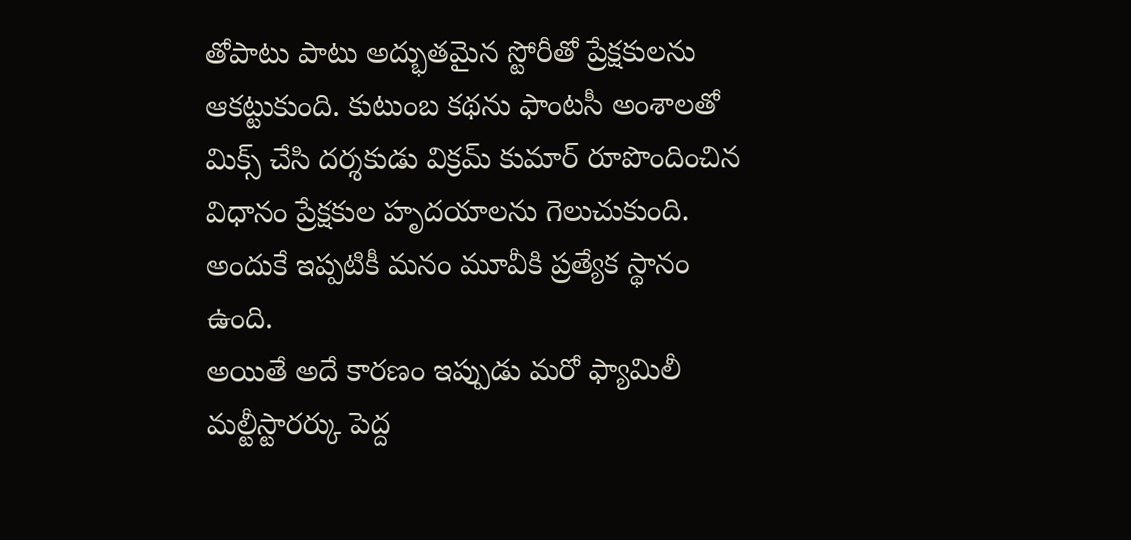తోపాటు పాటు అద్భుతమైన స్టోరీతో ప్రేక్షకులను ఆకట్టుకుంది. కుటుంబ కథను ఫాంటసీ అంశాలతో మిక్స్ చేసి దర్శకుడు విక్రమ్ కుమార్ రూపొందించిన విధానం ప్రేక్షకుల హృదయాలను గెలుచుకుంది. అందుకే ఇప్పటికీ మనం మూవీకి ప్రత్యేక స్థానం ఉంది.
అయితే అదే కారణం ఇప్పుడు మరో ఫ్యామిలీ మల్టీస్టారర్కు పెద్ద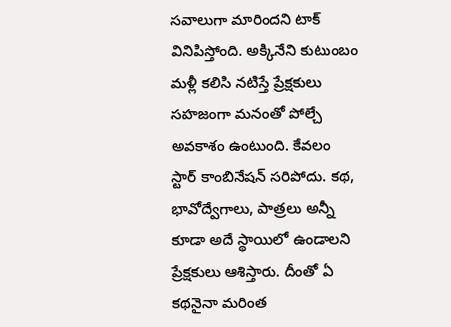సవాలుగా మారిందని టాక్ వినిపిస్తోంది. అక్కినేని కుటుంబం మళ్లీ కలిసి నటిస్తే ప్రేక్షకులు సహజంగా మనంతో పోల్చే అవకాశం ఉంటుంది. కేవలం స్టార్ కాంబినేషన్ సరిపోదు. కథ, భావోద్వేగాలు, పాత్రలు అన్నీ కూడా అదే స్థాయిలో ఉండాలని ప్రేక్షకులు ఆశిస్తారు. దీంతో ఏ కథనైనా మరింత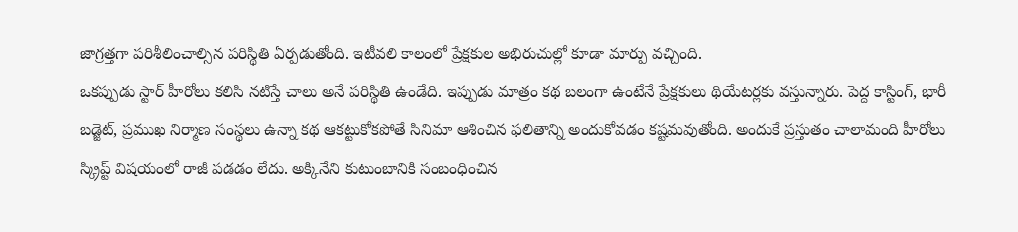జాగ్రత్తగా పరిశీలించాల్సిన పరిస్థితి ఏర్పడుతోంది. ఇటీవలి కాలంలో ప్రేక్షకుల అభిరుచుల్లో కూడా మార్పు వచ్చింది.
ఒకప్పుడు స్టార్ హీరోలు కలిసి నటిస్తే చాలు అనే పరిస్థితి ఉండేది. ఇప్పుడు మాత్రం కథ బలంగా ఉంటేనే ప్రేక్షకులు థియేటర్లకు వస్తున్నారు. పెద్ద కాస్టింగ్, భారీ బడ్జెట్, ప్రముఖ నిర్మాణ సంస్థలు ఉన్నా కథ ఆకట్టుకోకపోతే సినిమా ఆశించిన ఫలితాన్ని అందుకోవడం కష్టమవుతోంది. అందుకే ప్రస్తుతం చాలామంది హీరోలు స్క్రిప్ట్ విషయంలో రాజీ పడడం లేదు. అక్కినేని కుటుంబానికి సంబంధించిన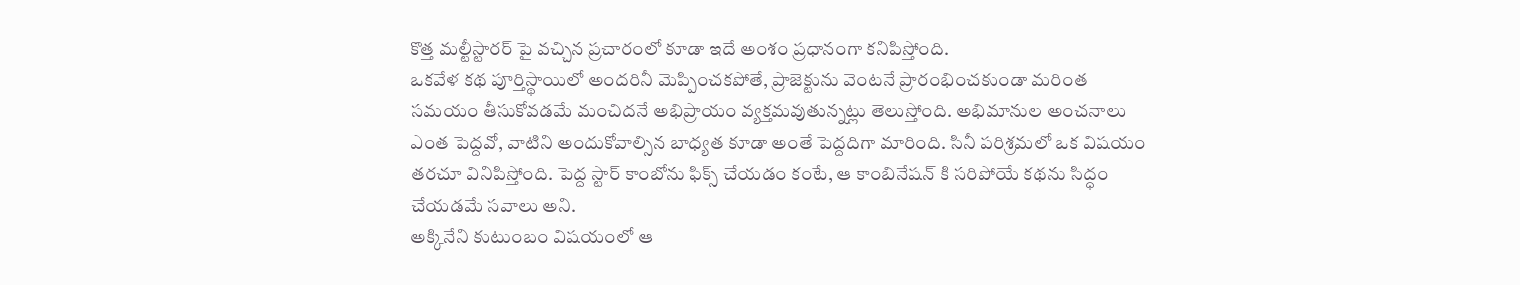కొత్త మల్టీస్టారర్ పై వచ్చిన ప్రచారంలో కూడా ఇదే అంశం ప్రధానంగా కనిపిస్తోంది.
ఒకవేళ కథ పూర్తిస్థాయిలో అందరినీ మెప్పించకపోతే, ప్రాజెక్టును వెంటనే ప్రారంభించకుండా మరింత సమయం తీసుకోవడమే మంచిదనే అభిప్రాయం వ్యక్తమవుతున్నట్లు తెలుస్తోంది. అభిమానుల అంచనాలు ఎంత పెద్దవో, వాటిని అందుకోవాల్సిన బాధ్యత కూడా అంతే పెద్దదిగా మారింది. సినీ పరిశ్రమలో ఒక విషయం తరచూ వినిపిస్తోంది. పెద్ద స్టార్ కాంబోను ఫిక్స్ చేయడం కంటే, ఆ కాంబినేషన్ కి సరిపోయే కథను సిద్ధం చేయడమే సవాలు అని.
అక్కినేని కుటుంబం విషయంలో ఆ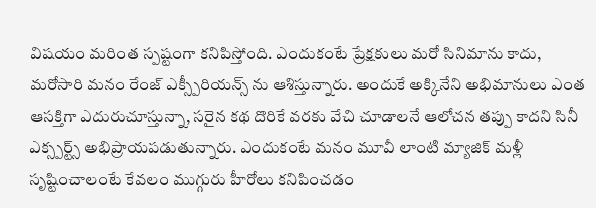విషయం మరింత స్పష్టంగా కనిపిస్తోంది. ఎందుకంటే ప్రేక్షకులు మరో సినిమాను కాదు, మరోసారి మనం రేంజ్ ఎక్స్పీరియన్స్ ను ఆశిస్తున్నారు. అందుకే అక్కినేని అభిమానులు ఎంత ఆసక్తిగా ఎదురుచూస్తున్నా, సరైన కథ దొరికే వరకు వేచి చూడాలనే ఆలోచన తప్పు కాదని సినీ ఎక్స్పర్ట్స్ అభిప్రాయపడుతున్నారు. ఎందుకంటే మనం మూవీ లాంటి మ్యాజిక్ మళ్లీ సృష్టించాలంటే కేవలం ముగ్గురు హీరోలు కనిపించడం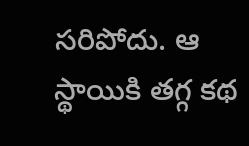సరిపోదు. ఆ స్థాయికి తగ్గ కథ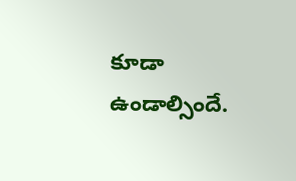కూడా ఉండాల్సిందే.